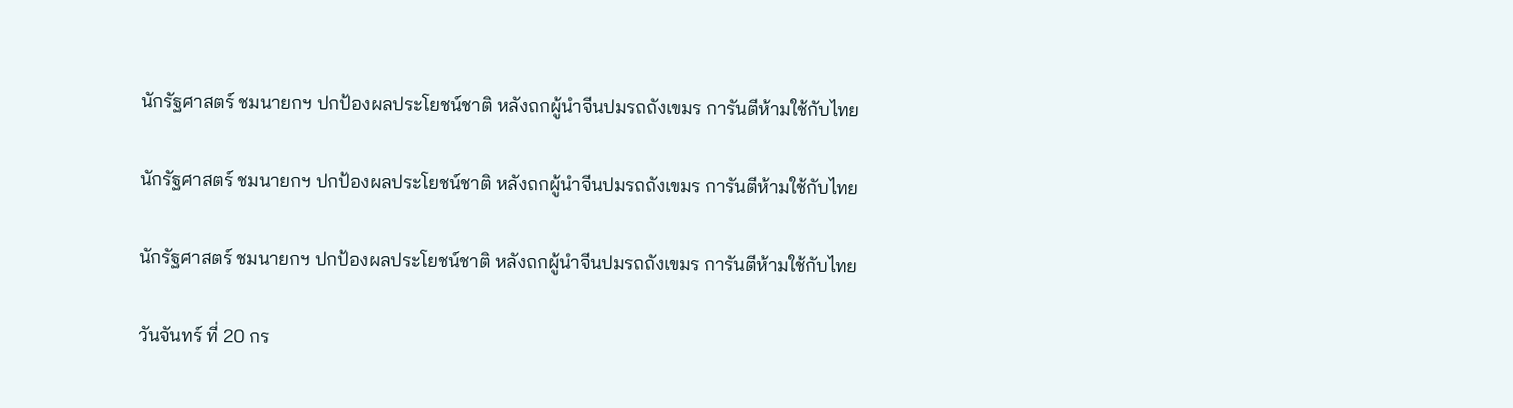นักรัฐศาสตร์ ชมนายกฯ ปกป้องผลประโยชน์ชาติ หลังถกผู้นำจีนปมรถถังเขมร การันตีห้ามใช้กับไทย

นักรัฐศาสตร์ ชมนายกฯ ปกป้องผลประโยชน์ชาติ หลังถกผู้นำจีนปมรถถังเขมร การันตีห้ามใช้กับไทย

นักรัฐศาสตร์ ชมนายกฯ ปกป้องผลประโยชน์ชาติ หลังถกผู้นำจีนปมรถถังเขมร การันตีห้ามใช้กับไทย

วันจันทร์ ที่ 20 กร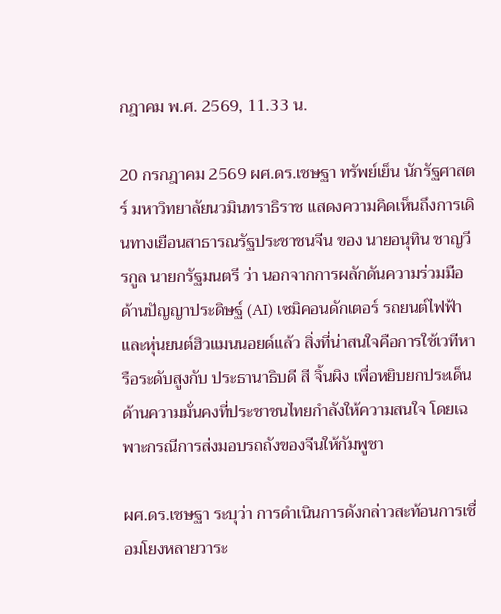กฎาคม พ.ศ. 2569, 11.33 น.

20 กรกฎาคม 2569 ผศ.ดร.เชษฐา ทรัพย์เย็น นักรัฐศาสตร์ มหาวิทยาลัยนวมินทราธิราช แสดงความคิดเห็นถึงการเดินทางเยือนสาธารณรัฐประชาชนจีน ของ นายอนุทิน ชาญวีรกูล นายกรัฐมนตรี ว่า นอกจากการผลักดันความร่วมมือด้านปัญญาประดิษฐ์ (AI) เซมิคอนดักเตอร์ รถยนต์ไฟฟ้า และหุ่นยนต์ฮิวแมนนอยด์แล้ว สิ่งที่น่าสนใจคือการใช้เวทีหารือระดับสูงกับ ประธานาธิบดี สี จิ้นผิง เพื่อหยิบยกประเด็นด้านความมั่นคงที่ประชาชนไทยกำลังให้ความสนใจ โดยเฉพาะกรณีการส่งมอบรถถังของจีนให้กัมพูชา

ผศ.ดร.เชษฐา ระบุว่า การดำเนินการดังกล่าวสะท้อนการเชื่อมโยงหลายวาระ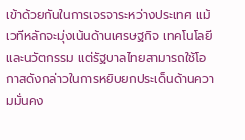เข้าด้วยกันในการเจรจาระหว่างประเทศ แม้เวทีหลักจะมุ่งเน้นด้านเศรษฐกิจ เทคโนโลยี และนวัตกรรม แต่รัฐบาลไทยสามารถใช้โอกาสดังกล่าวในการหยิบยกประเด็นด้านความมั่นคง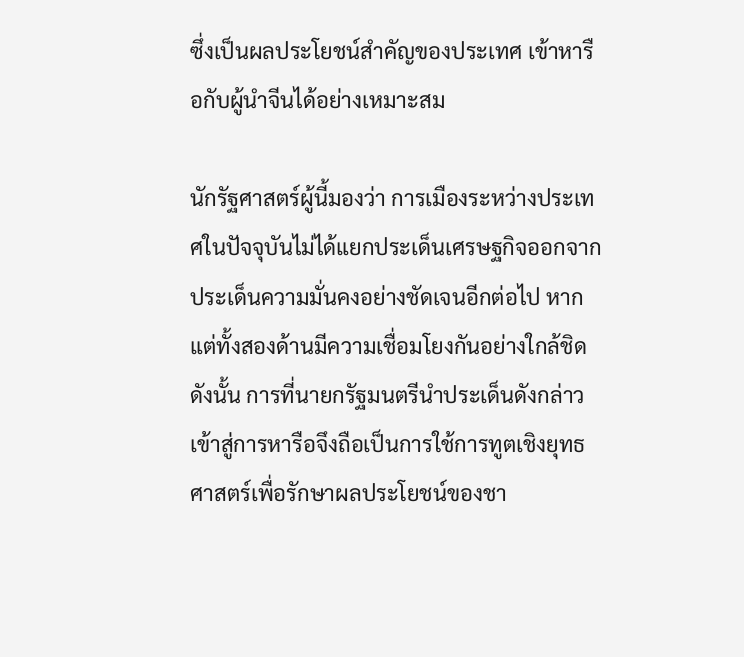ซึ่งเป็นผลประโยชน์สำคัญของประเทศ เข้าหารือกับผู้นำจีนได้อย่างเหมาะสม

นักรัฐศาสตร์ผู้นี้มองว่า การเมืองระหว่างประเทศในปัจจุบันไม่ได้แยกประเด็นเศรษฐกิจออกจากประเด็นความมั่นคงอย่างชัดเจนอีกต่อไป หากแต่ทั้งสองด้านมีความเชื่อมโยงกันอย่างใกล้ชิด ดังนั้น การที่นายกรัฐมนตรีนำประเด็นดังกล่าวเข้าสู่การหารือจึงถือเป็นการใช้การทูตเชิงยุทธศาสตร์เพื่อรักษาผลประโยชน์ของชา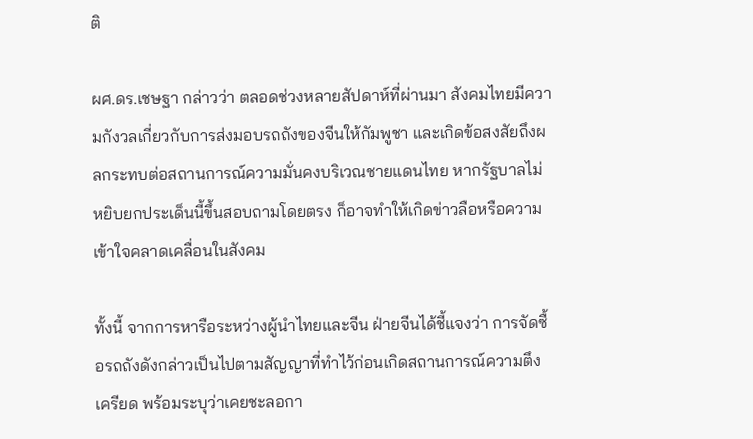ติ

ผศ.ดร.เชษฐา กล่าวว่า ตลอดช่วงหลายสัปดาห์ที่ผ่านมา สังคมไทยมีความกังวลเกี่ยวกับการส่งมอบรถถังของจีนให้กัมพูชา และเกิดข้อสงสัยถึงผลกระทบต่อสถานการณ์ความมั่นคงบริเวณชายแดนไทย หากรัฐบาลไม่หยิบยกประเด็นนี้ขึ้นสอบถามโดยตรง ก็อาจทำให้เกิดข่าวลือหรือความเข้าใจคลาดเคลื่อนในสังคม

ทั้งนี้ จากการหารือระหว่างผู้นำไทยและจีน ฝ่ายจีนได้ชี้แจงว่า การจัดซื้อรถถังดังกล่าวเป็นไปตามสัญญาที่ทำไว้ก่อนเกิดสถานการณ์ความตึงเครียด พร้อมระบุว่าเคยชะลอกา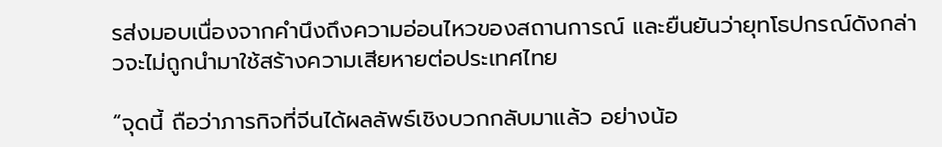รส่งมอบเนื่องจากคำนึงถึงความอ่อนไหวของสถานการณ์ และยืนยันว่ายุทโธปกรณ์ดังกล่าวจะไม่ถูกนำมาใช้สร้างความเสียหายต่อประเทศไทย

“จุดนี้ ถือว่าภารกิจที่จีนได้ผลลัพธ์เชิงบวกกลับมาแล้ว อย่างน้อ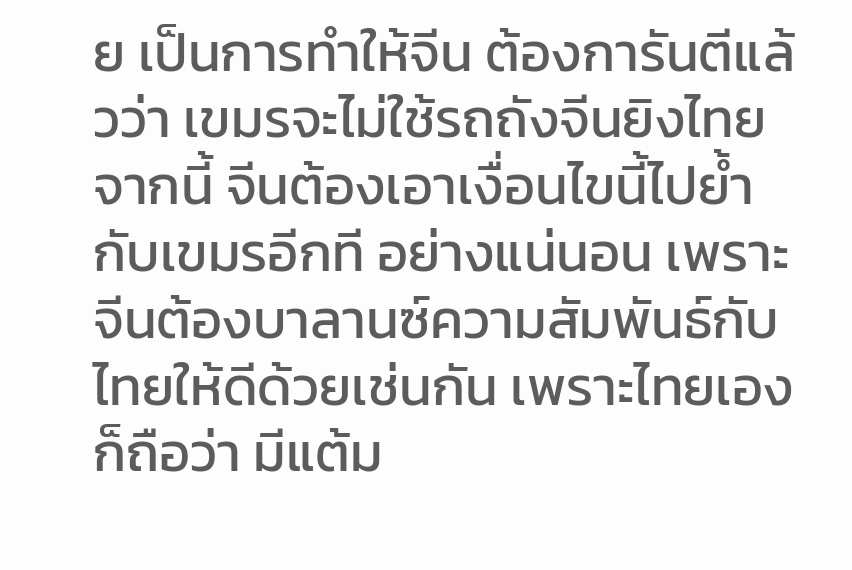ย เป็นการทำให้จีน ต้องการันตีแล้วว่า เขมรจะไม่ใช้รถถังจีนยิงไทย จากนี้ จีนต้องเอาเงื่อนไขนี้ไปย้ำกับเขมรอีกที อย่างแน่นอน เพราะจีนต้องบาลานซ์ความสัมพันธ์กับไทยให้ดีด้วยเช่นกัน เพราะไทยเอง ก็ถือว่า มีแต้ม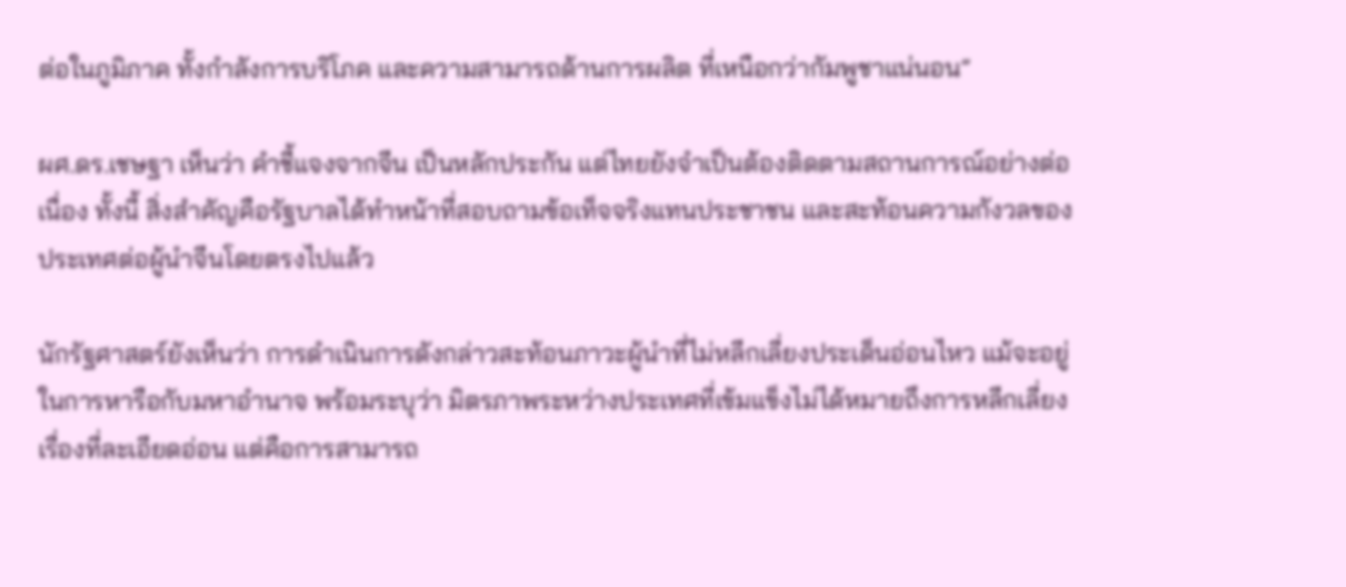ต่อในภูมิภาค ทั้งกำลังการบริโภค และความสามารถด้านการผลิต ที่เหนือกว่ากัมพูชาแน่นอน”

ผศ.ดร.เชษฐา เห็นว่า คำชี้แจงจากจีน เป็นหลักประกัน แต่ไทยยังจำเป็นต้องติดตามสถานการณ์อย่างต่อเนื่อง ทั้งนี้ สิ่งสำคัญคือรัฐบาลได้ทำหน้าที่สอบถามข้อเท็จจริงแทนประชาชน และสะท้อนความกังวลของประเทศต่อผู้นำจีนโดยตรงไปแล้ว

นักรัฐศาสตร์ยังเห็นว่า การดำเนินการดังกล่าวสะท้อนภาวะผู้นำที่ไม่หลีกเลี่ยงประเด็นอ่อนไหว แม้จะอยู่ในการหารือกับมหาอำนาจ พร้อมระบุว่า มิตรภาพระหว่างประเทศที่เข้มแข็งไม่ได้หมายถึงการหลีกเลี่ยงเรื่องที่ละเอียดอ่อน แต่คือการสามารถ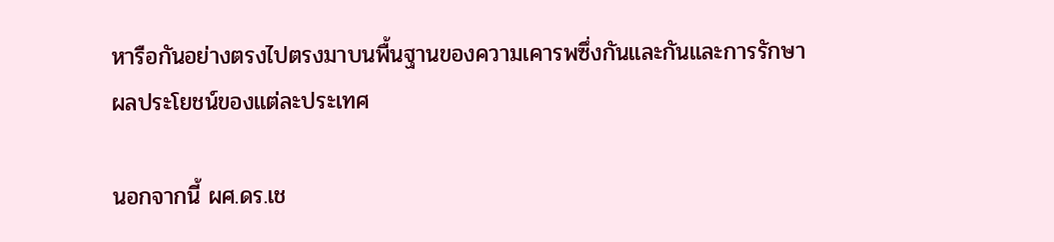หารือกันอย่างตรงไปตรงมาบนพื้นฐานของความเคารพซึ่งกันและกันและการรักษาผลประโยชน์ของแต่ละประเทศ

นอกจากนี้ ผศ.ดร.เช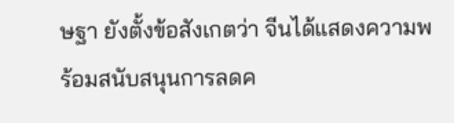ษฐา ยังตั้งข้อสังเกตว่า จีนได้แสดงความพร้อมสนับสนุนการลดค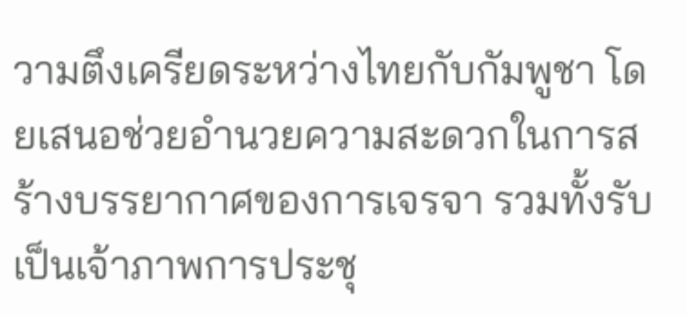วามตึงเครียดระหว่างไทยกับกัมพูชา โดยเสนอช่วยอำนวยความสะดวกในการสร้างบรรยากาศของการเจรจา รวมทั้งรับเป็นเจ้าภาพการประชุ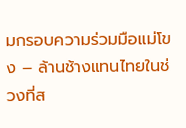มกรอบความร่วมมือแม่โขง – ล้านช้างแทนไทยในช่วงที่ส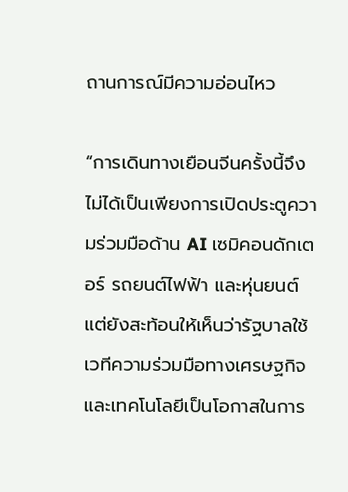ถานการณ์มีความอ่อนไหว

“การเดินทางเยือนจีนครั้งนี้จึงไม่ได้เป็นเพียงการเปิดประตูความร่วมมือด้าน AI เซมิคอนดักเตอร์ รถยนต์ไฟฟ้า และหุ่นยนต์ แต่ยังสะท้อนให้เห็นว่ารัฐบาลใช้เวทีความร่วมมือทางเศรษฐกิจและเทคโนโลยีเป็นโอกาสในการ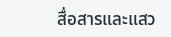สื่อสารและแสว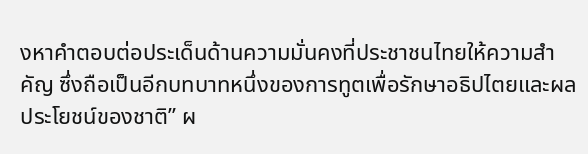งหาคำตอบต่อประเด็นด้านความมั่นคงที่ประชาชนไทยให้ความสำคัญ ซึ่งถือเป็นอีกบทบาทหนึ่งของการทูตเพื่อรักษาอธิปไตยและผลประโยชน์ของชาติ” ผ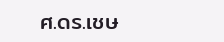ศ.ดร.เชษ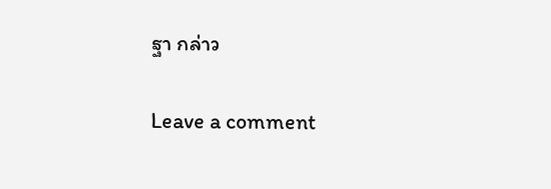ฐา กล่าว

Leave a comment